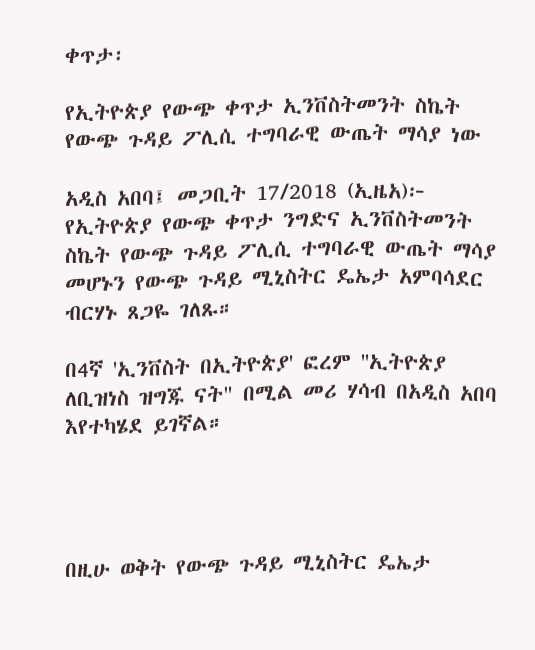ቀጥታ፡

የኢትዮጵያ የውጭ ቀጥታ ኢንቨስትመንት ስኬት የውጭ ጉዳይ ፖሊሲ ተግባራዊ ውጤት ማሳያ ነው

አዲስ አበባ፤ መጋቢት 17/2018 (ኢዜአ)፦ የኢትዮጵያ የውጭ ቀጥታ ንግድና ኢንቨስትመንት ስኬት የውጭ ጉዳይ ፖሊሲ ተግባራዊ ውጤት ማሳያ መሆኑን የውጭ ጉዳይ ሚኒስትር ዴኤታ አምባሳደር ብርሃኑ ጸጋዬ ገለጹ።

በ4ኛ 'ኢንቨስት በኢትዮጵያ' ፎረም ''ኢትዮጵያ ለቢዝነስ ዝግጁ ናት" በሚል መሪ ሃሳብ በአዲስ አበባ እየተካሄደ ይገኛል።




በዚሁ ወቅት የውጭ ጉዳይ ሚኒስትር ዴኤታ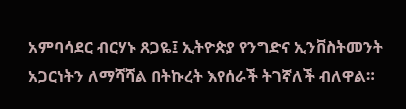አምባሳደር ብርሃኑ ጸጋዬ፤ ኢትዮጵያ የንግድና ኢንቨስትመንት አጋርነትን ለማሻሻል በትኩረት እየሰራች ትገኛለች ብለዋል።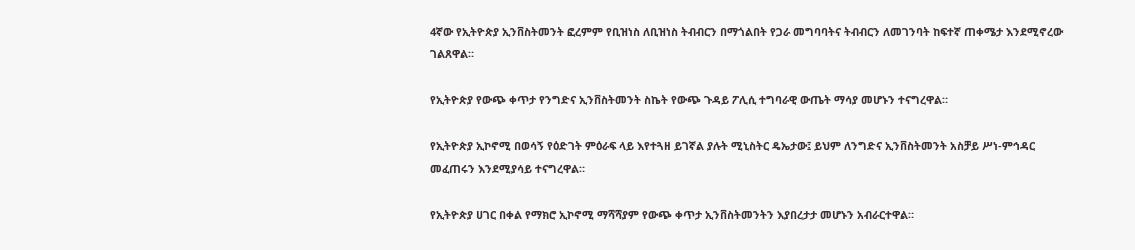4ኛው የኢትዮጵያ ኢንቨስትመንት ፎረምም የቢዝነስ ለቢዝነስ ትብብርን በማጎልበት የጋራ መግባባትና ትብብርን ለመገንባት ከፍተኛ ጠቀሜታ እንደሚኖረው ገልጸዋል።

የኢትዮጵያ የውጭ ቀጥታ የንግድና ኢንቨስትመንት ስኬት የውጭ ጉዳይ ፖሊሲ ተግባራዊ ውጤት ማሳያ መሆኑን ተናግረዋል።

የኢትዮጵያ ኢኮኖሚ በወሳኝ የዕድገት ምዕራፍ ላይ እየተጓዘ ይገኛል ያሉት ሚኒስትር ዴኤታው፤ ይህም ለንግድና ኢንቨስትመንት አስቻይ ሥነ-ምኅዳር መፈጠሩን እንደሚያሳይ ተናግረዋል።

የኢትዮጵያ ሀገር በቀል የማክሮ ኢኮኖሚ ማሻሻያም የውጭ ቀጥታ ኢንቨስትመንትን እያበረታታ መሆኑን አብራርተዋል።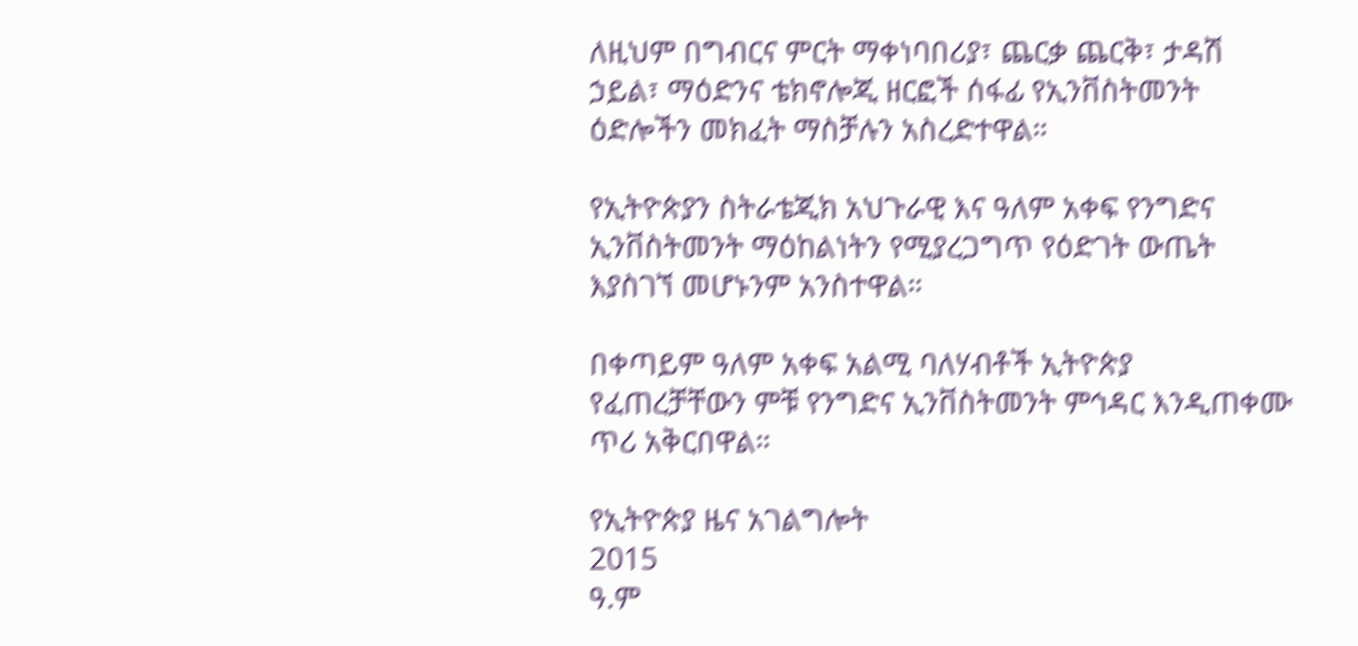ለዚህም በግብርና ምርት ማቀነባበሪያ፣ ጨርቃ ጨርቅ፣ ታዳሽ ኃይል፣ ማዕድንና ቴክኖሎጂ ዘርፎች ሰፋፊ የኢንቨስትመንት ዕድሎችን መክፈት ማስቻሉን አስረድተዋል።

የኢትዮጵያን ስትራቴጂክ አህጉራዊ እና ዓለም አቀፍ የንግድና ኢንቨስትመንት ማዕከልነትን የሚያረጋግጥ የዕድገት ውጤት እያስገኘ መሆኑንም አንስተዋል።

በቀጣይም ዓለም አቀፍ አልሚ ባለሃብቶች ኢትዮጵያ የፈጠረቻቸውን ምቹ የንግድና ኢንቨስትመንት ምኅዳር እንዲጠቀሙ ጥሪ አቅርበዋል።

የኢትዮጵያ ዜና አገልግሎት
2015
ዓ.ም